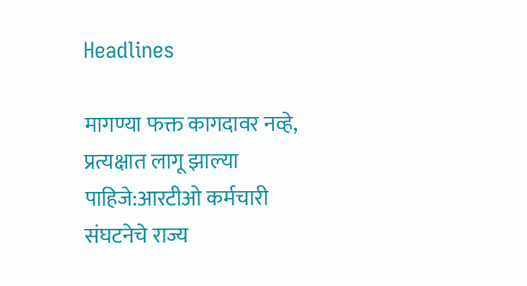Headlines

मागण्या फक्त कागदावर नव्हे, प्रत्यक्षात लागू झाल्या पाहिजे:आरटीओ कर्मचारी संघटनेचे राज्य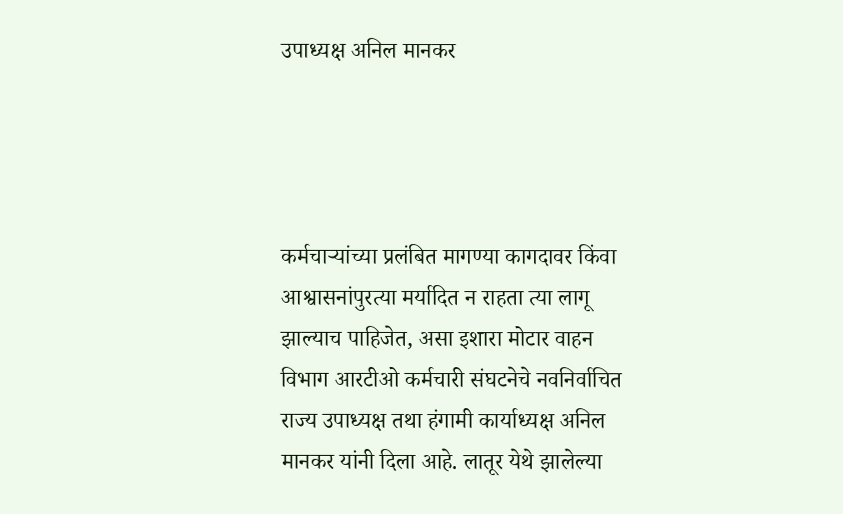उपाध्यक्ष अनिल मानकर




कर्मचाऱ्यांच्या प्रलंबित मागण्या कागदावर किंवा आश्वासनांपुरत्या मर्यादित न राहता त्या लागू झाल्याच पाहिजेत, असा इशारा मोटार वाहन विभाग आरटीओ कर्मचारी संघटनेचे नवनिर्वाचित राज्य उपाध्यक्ष तथा हंगामी कार्याध्यक्ष अनिल मानकर यांनी दिला आहे. लातूर येथे झालेल्या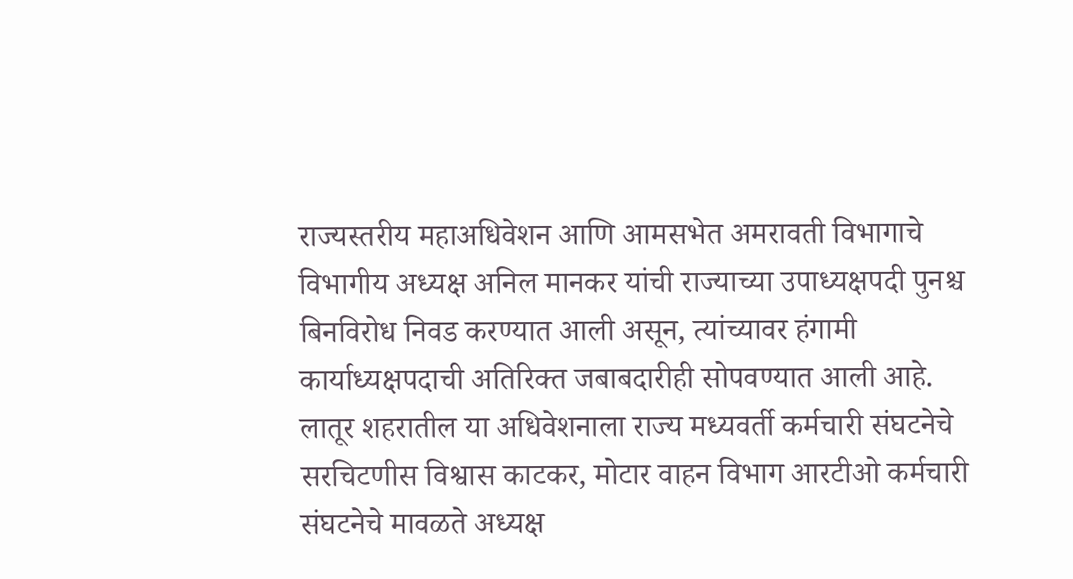राज्यस्तरीय महाअधिवेशन आणि आमसभेत अमरावती विभागाचे विभागीय अध्यक्ष अनिल मानकर यांची राज्याच्या उपाध्यक्षपदी पुनश्च बिनविरोध निवड करण्यात आली असून, त्यांच्यावर हंगामी कार्याध्यक्षपदाची अतिरिक्त जबाबदारीही सोपवण्यात आली आहे. लातूर शहरातील या अधिवेशनाला राज्य मध्यवर्ती कर्मचारी संघटनेचे सरचिटणीस विश्वास काटकर, मोटार वाहन विभाग आरटीओ कर्मचारी संघटनेचे मावळते अध्यक्ष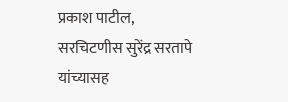प्रकाश पाटील, सरचिटणीस सुरेंद्र सरतापे यांच्यासह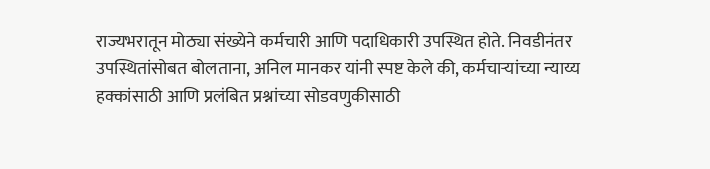राज्यभरातून मोठ्या संख्येने कर्मचारी आणि पदाधिकारी उपस्थित होते. निवडीनंतर उपस्थितांसोबत बोलताना, अनिल मानकर यांनी स्पष्ट केले की, कर्मचाऱ्यांच्या न्याय्य हक्कांसाठी आणि प्रलंबित प्रश्नांच्या सोडवणुकीसाठी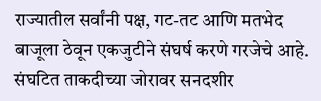राज्यातील सर्वांनी पक्ष, गट-तट आणि मतभेद बाजूला ठेवून एकजुटीने संघर्ष करणे गरजेचे आहे. संघटित ताकदीच्या जोरावर सनदशीर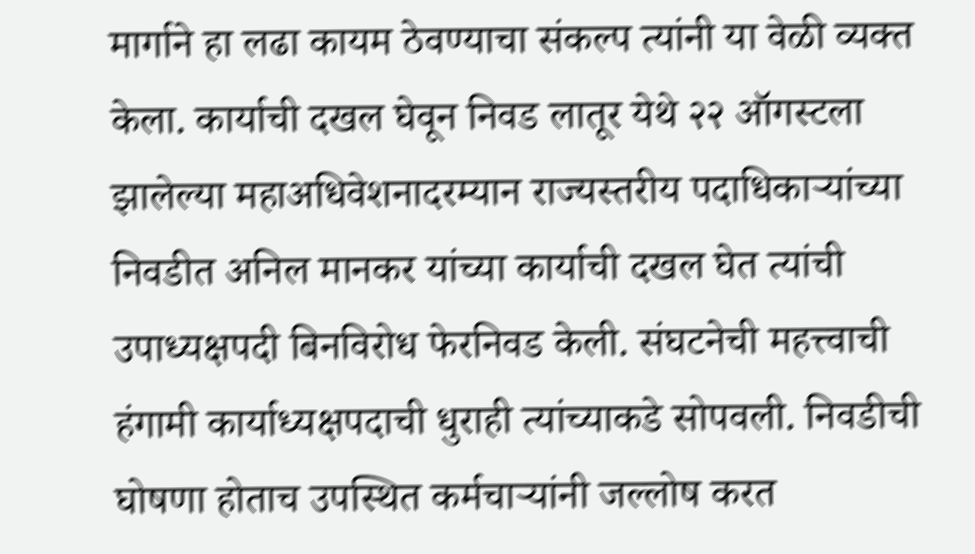मार्गाने हा लढा कायम ठेवण्याचा संकल्प त्यांनी या वेळी व्यक्त केला. कार्याची दखल घेवून निवड लातूर येथे २२ ऑगस्टला झालेल्या महाअधिवेशनादरम्यान राज्यस्तरीय पदाधिकाऱ्यांच्या निवडीत अनिल मानकर यांच्या कार्याची दखल घेत त्यांची उपाध्यक्षपदी बिनविरोध फेरनिवड केली. संघटनेची महत्त्वाची हंगामी कार्याध्यक्षपदाची धुराही त्यांच्याकडे सोपवली. निवडीची घोषणा होताच उपस्थित कर्मचाऱ्यांनी जल्लोष करत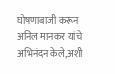घोषणाबाजी करून अनिल मानकर यांचे अभिनंदन केले,अशी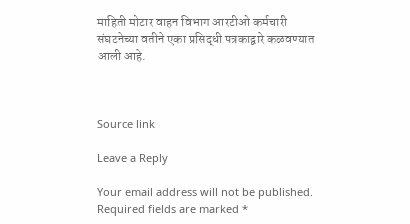माहिती मोटार वाहन विभाग आरटीओ कर्मचारी संघटनेच्या वतीने एका प्रसिद्धी पत्रकाद्वारे कळवण्यात आली आहे.



Source link

Leave a Reply

Your email address will not be published. Required fields are marked *